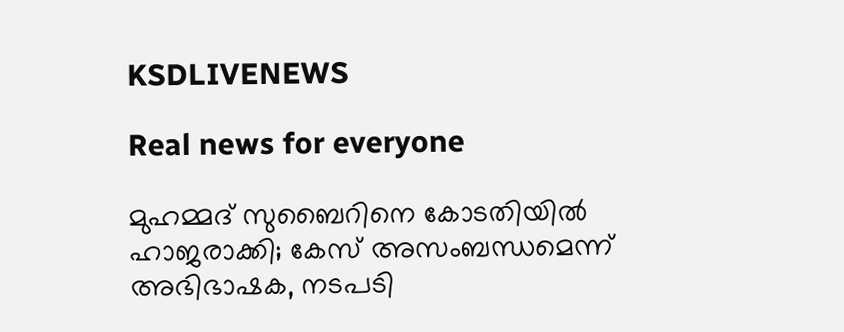KSDLIVENEWS

Real news for everyone

മുഹമ്മദ് സുബൈറിനെ കോടതിയില്‍ ഹാജരാക്കി; കേസ് അസംബന്ധമെന്ന് അഭിഭാഷക, നടപടി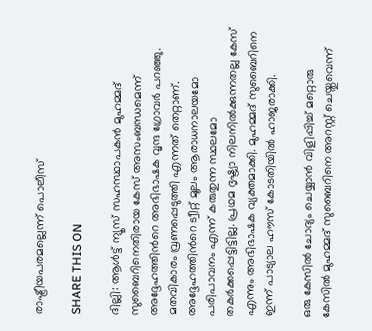രാഷ്ട്രീയപരമല്ലെന്ന് പൊലീസ്

SHARE THIS ON

ദില്ലി: ആള്‍ട്ട് ന്യൂസ് സഹസ്ഥാപകന്‍ മുഹമ്മദ് സുബൈറിനെതിരായ കേസ് അസംബന്ധമെന്ന് അദ്ദേഹത്തിന്‍റെ അഭിഭാഷക വൃന്ദ ഗ്രോവര്‍ പറഞ്ഞു. മതവികാരം വ്രണപ്പെടുത്തി എന്നത് തെറ്റാണ്. അദ്ദേഹത്തിന്‍റെ ട്വീറ്റ് മൂലം ആരാധനാലയമോ പരിപാവനം എന്ന് കരുതുന്ന സ്ഥലമോ തകര്‍ക്കപ്പെട്ടിട്ടില്ല. പ്രഥമ ദൃഷ്ട്യാ നിലനില്‍ക്കുന്നതല്ല കേസ് എന്നും അഭിഭാഷക വ്യക്തമാക്കി. മുഹമ്മദ് സുബൈറിനെ ഇന്ന് പാട്യാല ഹൗസ് കോടതിയില്‍ ഹാജരാക്കി.

ഒരു കേസില്‍ ചോദ്യം ചെയ്യാന്‍ വിളിപ്പിച്ച്‌ മറ്റൊരു കേസില്‍ മുഹമ്മദ് സുബൈറിനെ അറസ്റ്റ് ചെയ്തുവെന്ന്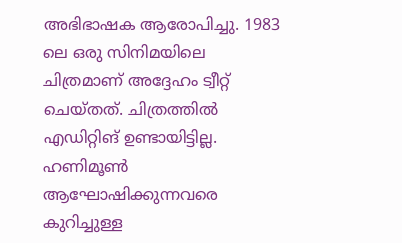അഭിഭാഷക ആരോപിച്ചു. 1983 ലെ ഒരു സിനിമയിലെ ചിത്രമാണ് അദ്ദേഹം ട്വീറ്റ് ചെയ്തത്. ചിത്രത്തില്‍ എഡിറ്റിങ് ഉണ്ടായിട്ടില്ല. ഹണിമൂണ്‍ ആഘോഷിക്കുന്നവരെ കുറിച്ചുള്ള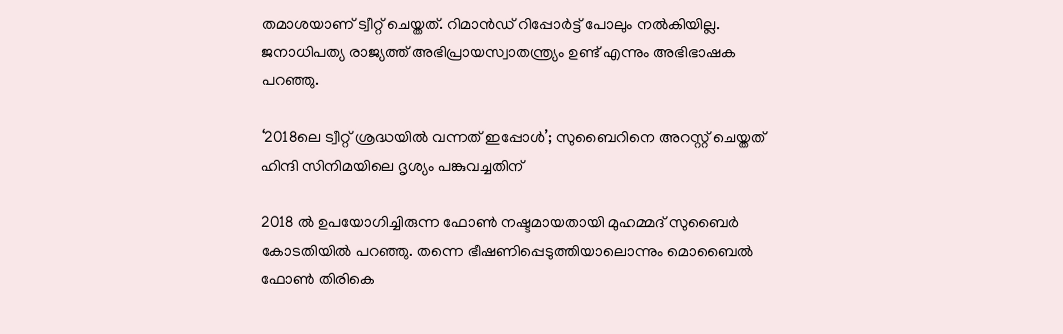തമാശയാണ് ട്വീറ്റ് ചെയ്തത്. റിമാന്‍ഡ് റിപ്പോര്‍ട്ട് പോലും നല്‍കിയില്ല. ജനാധിപത്യ രാജ്യത്ത് അഭിപ്രായസ്വാതന്ത്ര്യം ഉണ്ട് എന്നും അഭിഭാഷക പറഞ്ഞു.

‘2018ലെ ട്വീറ്റ് ശ്രദ്ധയില്‍ വന്നത് ഇപ്പോള്‍’; സുബൈറിനെ അറസ്റ്റ് ചെയ്തത് ഹിന്ദി സിനിമയിലെ ദൃശ്യം പങ്കുവച്ചതിന്

2018 ല്‍ ഉപയോഗിച്ചിരുന്ന ഫോണ്‍ നഷ്ടമായതായി മുഹമ്മദ് സുബൈര്‍ കോടതിയില്‍ പറഞ്ഞു. തന്നെ ഭീഷണിപ്പെടുത്തിയാലൊന്നും മൊബൈല്‍ ഫോണ്‍ തിരികെ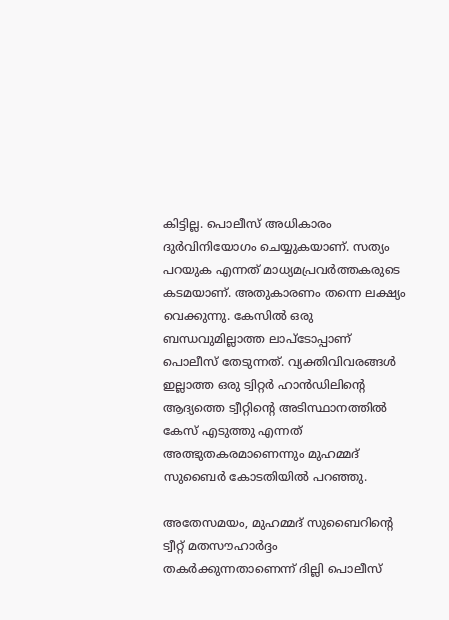കിട്ടില്ല. പൊലീസ് അധികാരം ദുര്‍വിനിയോഗം ചെയ്യുകയാണ്. സത്യം പറയുക എന്നത് മാധ്യമപ്രവര്‍ത്തകരുടെ കടമയാണ്. അതുകാരണം തന്നെ ലക്ഷ്യം വെക്കുന്നു. കേസില്‍ ഒരു ബന്ധവുമില്ലാത്ത ലാപ്ടോപ്പാണ് പൊലീസ് തേടുന്നത്. വ്യക്തിവിവരങ്ങള്‍ ഇല്ലാത്ത ഒരു ട്വിറ്റര്‍ ഹാന്‍ഡിലിന്റെ ആദ്യത്തെ ട്വീറ്റിന്റെ അടിസ്ഥാനത്തില്‍ കേസ് എടുത്തു എന്നത് അത്ഭുതകരമാണെന്നും മുഹമ്മദ് സുബൈര്‍ കോടതിയില്‍ പറഞ്ഞു.

അതേസമയം, മുഹമ്മദ് സുബൈറിന്റെ ട്വീറ്റ് മതസൗഹാര്‍ദ്ദം തകര്‍ക്കുന്നതാണെന്ന് ദില്ലി പൊലീസ്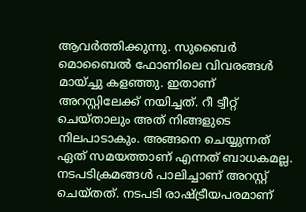ആവര്‍ത്തിക്കുന്നു. സുബൈര്‍ മൊബൈല്‍ ഫോണിലെ വിവരങ്ങള്‍ മായ്ച്ചു കളഞ്ഞു. ഇതാണ് അറസ്റ്റിലേക്ക് നയിച്ചത്. റീ ട്വീറ്റ് ചെയ്താലും അത് നിങ്ങളുടെ നിലപാടാകും. അങ്ങനെ ചെയ്യുന്നത് ഏത് സമയത്താണ് എന്നത് ബാധകമല്ല. നടപടിക്രമങ്ങള്‍ പാലിച്ചാണ് അറസ്റ്റ് ചെയ്തത്. നടപടി രാഷ്ട്രീയപരമാണ്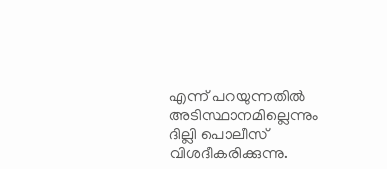എന്ന് പറയുന്നതില്‍ അടിസ്ഥാനമില്ലെന്നും ദില്ലി പൊലീസ് വിശദീകരിക്കുന്നു.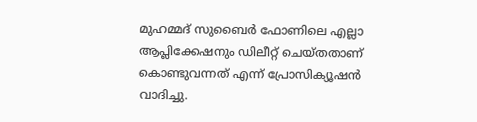മുഹമ്മദ് സുബൈര്‍ ഫോണിലെ എല്ലാ ആപ്ലിക്കേഷനും ഡിലീറ്റ് ചെയ്തതാണ് കൊണ്ടുവന്നത് എന്ന് പ്രോസിക്യൂഷന്‍ വാദിച്ചു.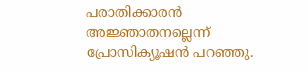പരാതിക്കാരന്‍ അജ്ഞാതനല്ലെന്ന് പ്രോസിക്യൂഷന്‍ പറഞ്ഞു.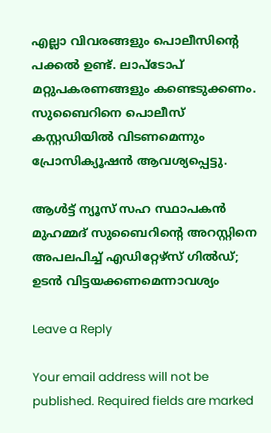എല്ലാ വിവരങ്ങളും പൊലീസിന്റെ പക്കല്‍ ഉണ്ട്. ലാപ്ടോപ് മറ്റുപകരണങ്ങളും കണ്ടെടുക്കണം. സുബൈറിനെ പൊലീസ് കസ്റ്റഡിയില്‍ വിടണമെന്നും പ്രോസിക്യൂഷന്‍ ആവശ്യപ്പെട്ടു.

ആള്‍ട്ട് ന്യൂസ് സഹ സ്ഥാപകന്‍ മുഹമ്മദ് സുബൈറിന്‍റെ അറസ്റ്റിനെ അപലപിച്ച്‌ എഡിറ്റേഴ്സ് ഗില്‍ഡ്; ഉടന്‍ വിട്ടയക്കണമെന്നാവശ്യം

Leave a Reply

Your email address will not be published. Required fields are marked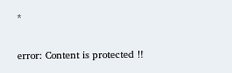*

error: Content is protected !!